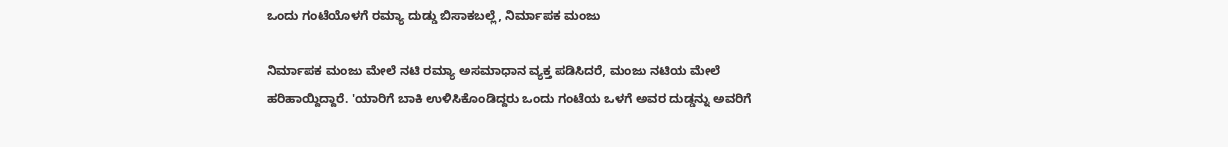ಒಂದು ಗಂಟೆಯೊಳಗೆ ರಮ್ಯಾ ದುಡ್ಡು ಬಿಸಾಕಬಲ್ಲೆ, ನಿರ್ಮಾಪಕ ಮಂಜು

ನಿರ್ಮಾಪಕ ಮಂಜು ಮೇಲೆ ನಟಿ ರಮ್ಯಾ ಅಸಮಾಧಾನ ವ್ಯಕ್ತ ಪಡಿಸಿದರೆ, ಮಂಜು ನಟಿಯ ಮೇಲೆ ಹರಿಹಾಯ್ದಿದ್ದಾರೆ. 'ಯಾರಿಗೆ ಬಾಕಿ ಉಳಿಸಿಕೊಂಡಿದ್ದರು ಒಂದು ಗಂಟೆಯ ಒಳಗೆ ಅವರ ದುಡ್ಡನ್ನು ಅವರಿಗೆ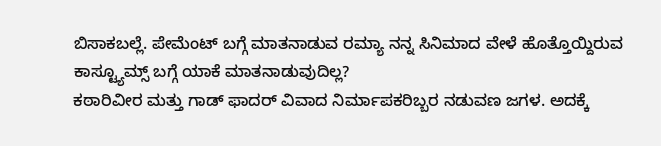ಬಿಸಾಕಬಲ್ಲೆ. ಪೇಮೆಂಟ್ ಬಗ್ಗೆ ಮಾತನಾಡುವ ರಮ್ಯಾ ನನ್ನ ಸಿನಿಮಾದ ವೇಳೆ ಹೊತ್ತೊಯ್ದಿರುವ ಕಾಸ್ಟ್ಯೂಮ್ಸ್ ಬಗ್ಗೆ ಯಾಕೆ ಮಾತನಾಡುವುದಿಲ್ಲ?
ಕಠಾರಿವೀರ ಮತ್ತು ಗಾಡ್ ಫಾದರ್ ವಿವಾದ ನಿರ್ಮಾಪಕರಿಬ್ಬರ ನಡುವಣ ಜಗಳ. ಅದಕ್ಕೆ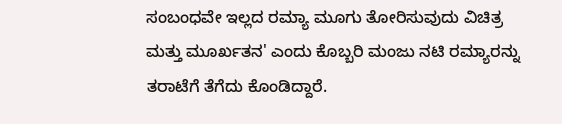ಸಂಬಂಧವೇ ಇಲ್ಲದ ರಮ್ಯಾ ಮೂಗು ತೋರಿಸುವುದು ವಿಚಿತ್ರ ಮತ್ತು ಮೂರ್ಖತನ' ಎಂದು ಕೊಬ್ಬರಿ ಮಂಜು ನಟಿ ರಮ್ಯಾರನ್ನು ತರಾಟೆಗೆ ತೆಗೆದು ಕೊಂಡಿದ್ದಾರೆ.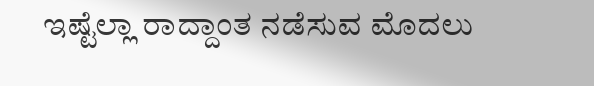ಇಷ್ಟೆಲ್ಲಾ ರಾದ್ದಾಂತ ನಡೆಸುವ ಮೊದಲು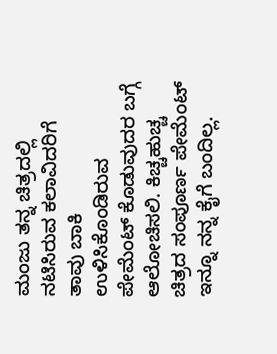ಮಂಜು ತನ್ನ ಚಿತ್ರದಲ್ಲಿ ನಟಿಸಿರುವ ಕಲಾವಿದರಿಗೆ ತಾವು ಬಾಕಿ ಉಳಿಸಿಕೊಂಡಿರುವ ಪೇಮೆಂಟ್ ಕೊಡುವುದರ ಬಗ್ಗೆ ಆಲೋಚಿಸಲಿ. ಕಿಚ್ಚಹುಚ್ಚ ಚಿತ್ರದ ಸಂಪೂರ್ಣ ಪೇಮೆಂಟ್ ಇನ್ನೂ ನನ್ನ ಕೈಗೆ ಬಂದಿಲ್ಲ.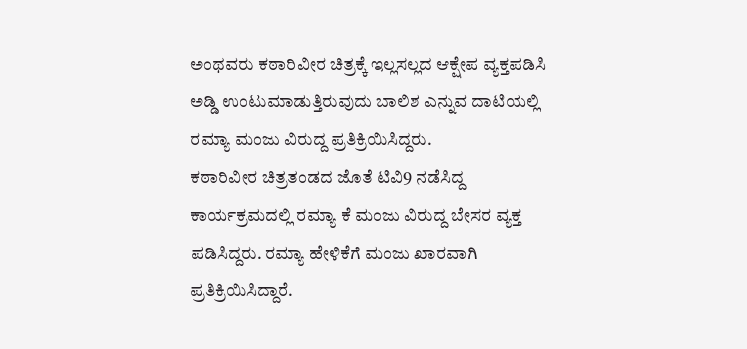ಅಂಥವರು ಕಠಾರಿವೀರ ಚಿತ್ರಕ್ಕೆ ಇಲ್ಲಸಲ್ಲದ ಆಕ್ಷೇಪ ವ್ಯಕ್ತಪಡಿಸಿ ಅಡ್ಡಿ ಉಂಟುಮಾಡುತ್ತಿರುವುದು ಬಾಲಿಶ ಎನ್ನುವ ದಾಟಿಯಲ್ಲಿ ರಮ್ಯಾ ಮಂಜು ವಿರುದ್ದ ಪ್ರತಿಕ್ರಿಯಿಸಿದ್ದರು.
ಕಠಾರಿವೀರ ಚಿತ್ರತಂಡದ ಜೊತೆ ಟಿವಿ9 ನಡೆಸಿದ್ದ ಕಾರ್ಯಕ್ರಮದಲ್ಲಿ ರಮ್ಯಾ ಕೆ ಮಂಜು ವಿರುದ್ದ ಬೇಸರ ವ್ಯಕ್ತ ಪಡಿಸಿದ್ದರು. ರಮ್ಯಾ ಹೇಳಿಕೆಗೆ ಮಂಜು ಖಾರವಾಗಿ ಪ್ರತಿಕ್ರಿಯಿಸಿದ್ದಾರೆ.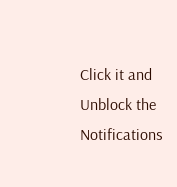Click it and Unblock the Notifications